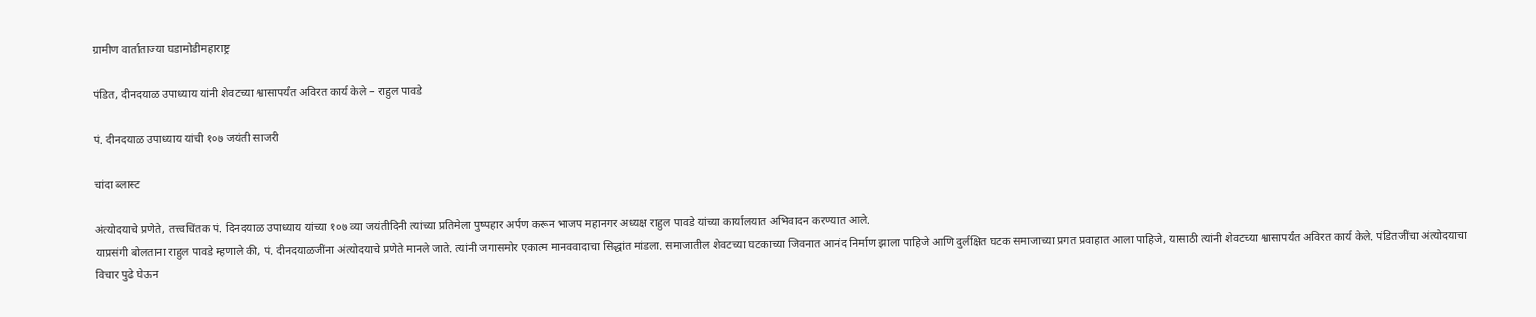ग्रामीण वार्ताताज्या घडामोडीमहाराष्ट्र

पंडित, दीनदयाळ उपाध्याय यांनी शेवटच्या श्वासापर्यंत अविरत कार्य केले – राहुल पावडे

पं. दीनदयाळ उपाध्याय यांची १०७ जयंती साजरी

चांदा ब्लास्ट

अंत्योदयाचे प्रणेते, तत्त्वचिंतक पं. दिनदयाळ उपाध्याय यांच्या १०७ व्या जयंतीदिनी त्यांच्या प्रतिमेला पुष्पहार अर्पण करून भाजप महानगर अध्यक्ष राहुल पावडे यांच्या कार्यालयात अभिवादन करण्यात आले.
याप्रसंगी बोलताना राहुल पावडे म्हणाले की, पं. दीनदयाळजींना अंत्योदयाचे प्रणेते मानले जाते. त्यांनी जगासमोर एकात्म मानववादाचा सिद्धांत मांडला. समाजातील शेवटच्या घटकाच्या जिवनात आनंद निर्माण झाला पाहिजे आणि दुर्लक्षित घटक समाजाच्या प्रगत प्रवाहात आला पाहिजे, यासाठी त्यांनी शेवटच्या श्वासापर्यंत अविरत कार्य केले. पंडितजींचा अंत्योदयाचा विचार पुढे घेऊन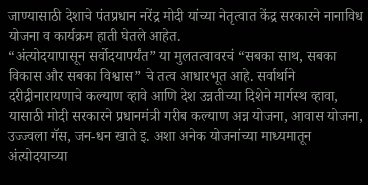जाण्यासाठी देशाचे पंतप्रधान नरेंद्र मोदी यांच्या नेतृत्वात केंद्र सरकारने नानाविध योजना व कार्यक्रम हाती घेतले आहेत.
“अंत्योदयापासून सर्वोदयापर्यंत” या मुलतत्वावरचं “सबका साथ, सबका विकास और सबका विश्वास” चे तत्व आधारभूत आहे. सर्वार्थाने दरीद्रीनारायणाचे कल्याण व्हावे आणि देश उन्नतीच्या दिशेने मार्गस्थ व्हावा, यासाठी मोदी सरकारने प्रधानमंत्री गरीब कल्याण अन्न योजना, आवास योजना, उज्ज्वला गॅस, जन-धन खाते इ. अशा अनेक योजनांच्या माध्यमातून अंत्योदयाच्या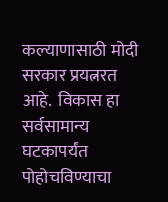कल्याणासाठी मोदी सरकार प्रयत्नरत आहे.  विकास हा सर्वसामान्य घटकापर्यंत पोहोचविण्याचा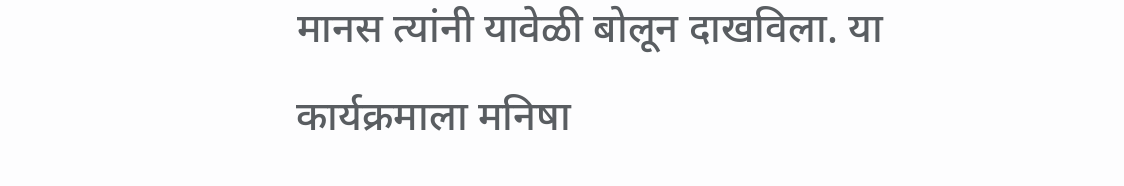मानस त्यांनी यावेळी बोलून दाखविला. या कार्यक्रमाला मनिषा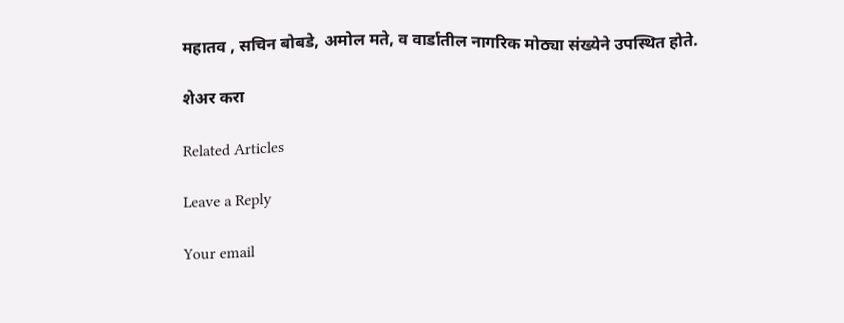महातव , सचिन बोबडे, अमोल मते, व वार्डातील नागरिक मोठ्या संख्येने उपस्थित होते.

शेअर करा

Related Articles

Leave a Reply

Your email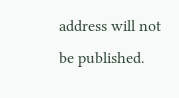address will not be published.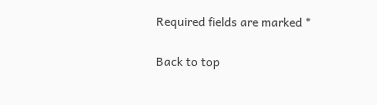Required fields are marked *

Back to top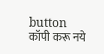button
कॉपी करू नये